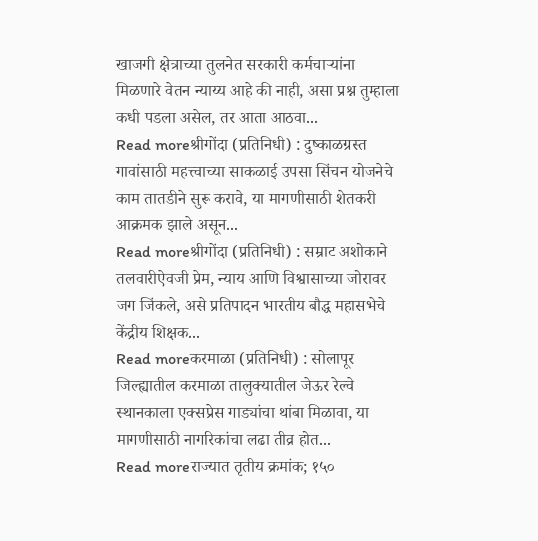खाजगी क्षेत्राच्या तुलनेत सरकारी कर्मचाऱ्यांना मिळणारे वेतन न्याय्य आहे की नाही, असा प्रश्न तुम्हाला कधी पडला असेल, तर आता आठवा...
Read moreश्रीगोंदा (प्रतिनिधी) : दुष्काळग्रस्त गावांसाठी महत्त्वाच्या साकळाई उपसा सिंचन योजनेचे काम तातडीने सुरू करावे, या मागणीसाठी शेतकरी आक्रमक झाले असून...
Read moreश्रीगोंदा (प्रतिनिधी) : सम्राट अशोकाने तलवारीऐवजी प्रेम, न्याय आणि विश्वासाच्या जोरावर जग जिंकले, असे प्रतिपादन भारतीय बौद्ध महासभेचे केंद्रीय शिक्षक...
Read moreकरमाळा (प्रतिनिधी) : सोलापूर जिल्ह्यातील करमाळा तालुक्यातील जेऊर रेल्वे स्थानकाला एक्सप्रेस गाड्यांचा थांबा मिळावा, या मागणीसाठी नागरिकांचा लढा तीव्र होत...
Read moreराज्यात तृतीय क्रमांक; १५०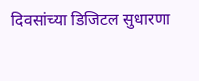दिवसांच्या डिजिटल सुधारणा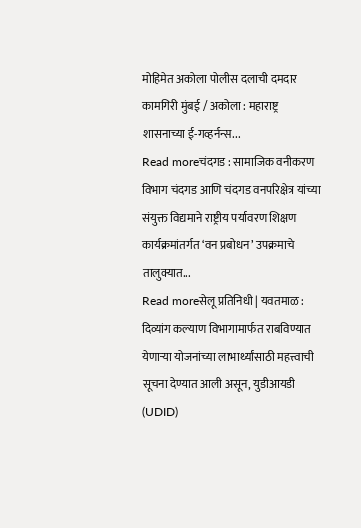मोहिमेत अकोला पोलीस दलाची दमदार कामगिरी मुंबई / अकोला : महाराष्ट्र शासनाच्या ई-गव्हर्नन्स...
Read moreचंदगड : सामाजिक वनीकरण विभाग चंदगड आणि चंदगड वनपरिक्षेत्र यांच्या संयुक्त विद्यमाने राष्ट्रीय पर्यावरण शिक्षण कार्यक्रमांतर्गत ‘वन प्रबोधन’ उपक्रमाचे तालुक्यात...
Read moreसेलू प्रतिनिधी | यवतमाळ : दिव्यांग कल्याण विभागामार्फत राबविण्यात येणाऱ्या योजनांच्या लाभार्थ्यांसाठी महत्त्वाची सूचना देण्यात आली असून, युडीआयडी (UDID)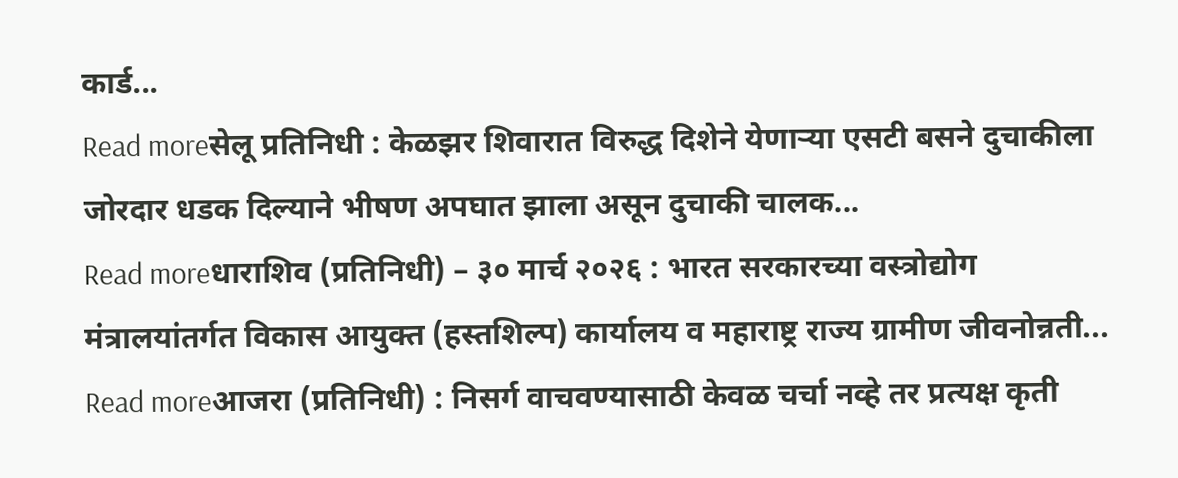कार्ड...
Read moreसेलू प्रतिनिधी : केळझर शिवारात विरुद्ध दिशेने येणाऱ्या एसटी बसने दुचाकीला जोरदार धडक दिल्याने भीषण अपघात झाला असून दुचाकी चालक...
Read moreधाराशिव (प्रतिनिधी) – ३० मार्च २०२६ : भारत सरकारच्या वस्त्रोद्योग मंत्रालयांतर्गत विकास आयुक्त (हस्तशिल्प) कार्यालय व महाराष्ट्र राज्य ग्रामीण जीवनोन्नती...
Read moreआजरा (प्रतिनिधी) : निसर्ग वाचवण्यासाठी केवळ चर्चा नव्हे तर प्रत्यक्ष कृती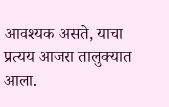आवश्यक असते, याचा प्रत्यय आजरा तालुक्यात आला.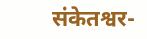संकेतश्वर-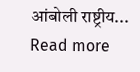आंबोली राष्ट्रीय...
Read more